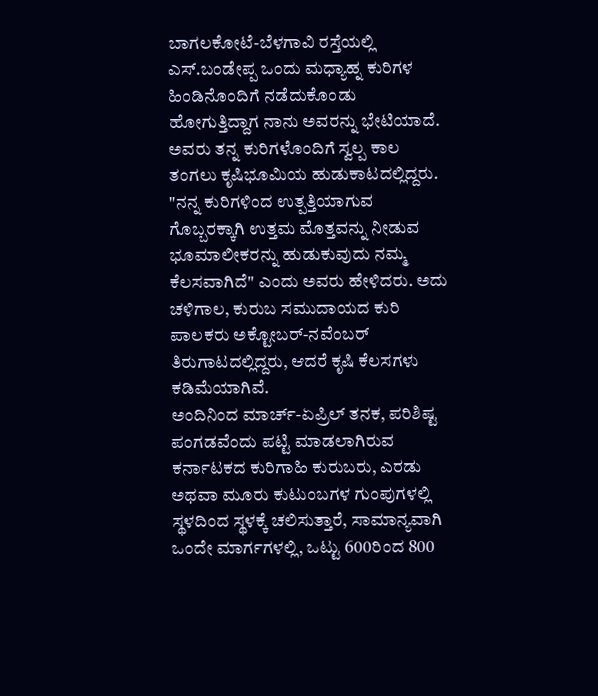ಬಾಗಲಕೋಟೆ-ಬೆಳಗಾವಿ ರಸ್ತೆಯಲ್ಲಿ ಎಸ್.ಬಂಡೇಪ್ಪ ಒಂದು ಮಧ್ಯಾಹ್ನ ಕುರಿಗಳ ಹಿಂಡಿನೊಂದಿಗೆ ನಡೆದುಕೊಂಡು ಹೋಗುತ್ತಿದ್ದಾಗ ನಾನು ಅವರನ್ನು ಭೇಟಿಯಾದೆ. ಅವರು ತನ್ನ ಕುರಿಗಳೊಂದಿಗೆ ಸ್ವಲ್ಪ ಕಾಲ ತಂಗಲು ಕೃಷಿಭೂಮಿಯ ಹುಡುಕಾಟದಲ್ಲಿದ್ದರು. "ನನ್ನ ಕುರಿಗಳಿಂದ ಉತ್ಪತ್ತಿಯಾಗುವ ಗೊಬ್ಬರಕ್ಕಾಗಿ ಉತ್ತಮ ಮೊತ್ತವನ್ನು ನೀಡುವ ಭೂಮಾಲೀಕರನ್ನು ಹುಡುಕುವುದು ನಮ್ಮ ಕೆಲಸವಾಗಿದೆ" ಎಂದು ಅವರು ಹೇಳಿದರು. ಅದು ಚಳಿಗಾಲ, ಕುರುಬ ಸಮುದಾಯದ ಕುರಿ ಪಾಲಕರು ಅಕ್ಟೋಬರ್-ನವೆಂಬರ್ ತಿರುಗಾಟದಲ್ಲಿದ್ದರು, ಆದರೆ ಕೃಷಿ ಕೆಲಸಗಳು ಕಡಿಮೆಯಾಗಿವೆ.
ಅಂದಿನಿಂದ ಮಾರ್ಚ್-ಏಪ್ರಿಲ್ ತನಕ, ಪರಿಶಿಷ್ಟ ಪಂಗಡವೆಂದು ಪಟ್ಟಿ ಮಾಡಲಾಗಿರುವ ಕರ್ನಾಟಕದ ಕುರಿಗಾಹಿ ಕುರುಬರು, ಎರಡು ಅಥವಾ ಮೂರು ಕುಟುಂಬಗಳ ಗುಂಪುಗಳಲ್ಲಿ ಸ್ಥಳದಿಂದ ಸ್ಥಳಕ್ಕೆ ಚಲಿಸುತ್ತಾರೆ, ಸಾಮಾನ್ಯವಾಗಿ ಒಂದೇ ಮಾರ್ಗಗಳಲ್ಲಿ, ಒಟ್ಟು 600ರಿಂದ 800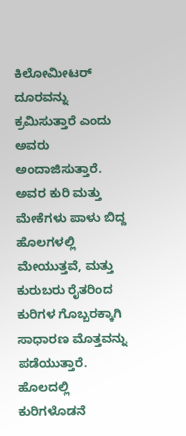ಕಿಲೋಮೀಟರ್ ದೂರವನ್ನು ಕ್ರಮಿಸುತ್ತಾರೆ ಎಂದು ಅವರು ಅಂದಾಜಿಸುತ್ತಾರೆ. ಅವರ ಕುರಿ ಮತ್ತು ಮೇಕೆಗಳು ಪಾಳು ಬಿದ್ದ ಹೊಲಗಳಲ್ಲಿ ಮೇಯುತ್ತವೆ, ಮತ್ತು ಕುರುಬರು ರೈತರಿಂದ ಕುರಿಗಳ ಗೊಬ್ಬರಕ್ಕಾಗಿ ಸಾಧಾರಣ ಮೊತ್ತವನ್ನು ಪಡೆಯುತ್ತಾರೆ. ಹೊಲದಲ್ಲಿ ಕುರಿಗಳೊಡನೆ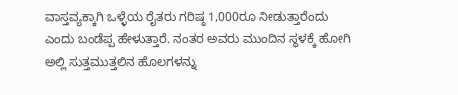ವಾಸ್ತವ್ಯಕ್ಕಾಗಿ ಒಳ್ಳೆಯ ರೈತರು ಗರಿಷ್ಠ 1,000ರೂ ನೀಡುತ್ತಾರೆಂದು ಎಂದು ಬಂಡೆಪ್ಪ ಹೇಳುತ್ತಾರೆ. ನಂತರ ಅವರು ಮುಂದಿನ ಸ್ಥಳಕ್ಕೆ ಹೋಗಿ ಅಲ್ಲಿ ಸುತ್ತಮುತ್ತಲಿನ ಹೊಲಗಳನ್ನು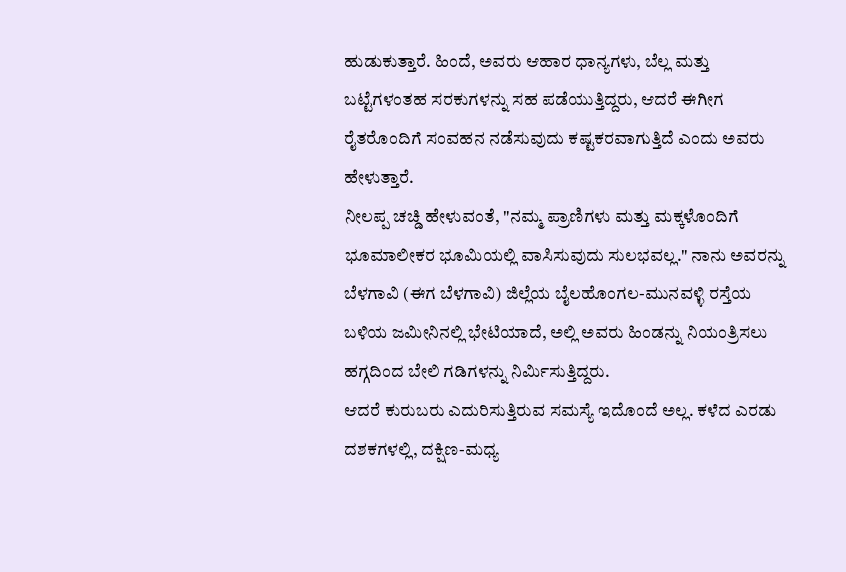ಹುಡುಕುತ್ತಾರೆ. ಹಿಂದೆ, ಅವರು ಆಹಾರ ಧಾನ್ಯಗಳು, ಬೆಲ್ಲ ಮತ್ತು ಬಟ್ಟೆಗಳಂತಹ ಸರಕುಗಳನ್ನು ಸಹ ಪಡೆಯುತ್ತಿದ್ದರು, ಆದರೆ ಈಗೀಗ ರೈತರೊಂದಿಗೆ ಸಂವಹನ ನಡೆಸುವುದು ಕಷ್ಟಕರವಾಗುತ್ತಿದೆ ಎಂದು ಅವರು ಹೇಳುತ್ತಾರೆ.
ನೀಲಪ್ಪ ಚಚ್ಡಿ ಹೇಳುವಂತೆ, "ನಮ್ಮ ಪ್ರಾಣಿಗಳು ಮತ್ತು ಮಕ್ಕಳೊಂದಿಗೆ ಭೂಮಾಲೀಕರ ಭೂಮಿಯಲ್ಲಿ ವಾಸಿಸುವುದು ಸುಲಭವಲ್ಲ." ನಾನು ಅವರನ್ನು ಬೆಳಗಾವಿ (ಈಗ ಬೆಳಗಾವಿ) ಜಿಲ್ಲೆಯ ಬೈಲಹೊಂಗಲ-ಮುನವಳ್ಳಿ ರಸ್ತೆಯ ಬಳಿಯ ಜಮೀನಿನಲ್ಲಿ ಭೇಟಿಯಾದೆ, ಅಲ್ಲಿ ಅವರು ಹಿಂಡನ್ನು ನಿಯಂತ್ರಿಸಲು ಹಗ್ಗದಿಂದ ಬೇಲಿ ಗಡಿಗಳನ್ನು ನಿರ್ಮಿಸುತ್ತಿದ್ದರು.
ಆದರೆ ಕುರುಬರು ಎದುರಿಸುತ್ತಿರುವ ಸಮಸ್ಯೆ ಇದೊಂದೆ ಅಲ್ಲ. ಕಳೆದ ಎರಡು ದಶಕಗಳಲ್ಲಿ, ದಕ್ಷಿಣ-ಮಧ್ಯ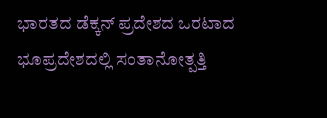ಭಾರತದ ಡೆಕ್ಕನ್ ಪ್ರದೇಶದ ಒರಟಾದ ಭೂಪ್ರದೇಶದಲ್ಲಿ ಸಂತಾನೋತ್ಪತ್ತಿ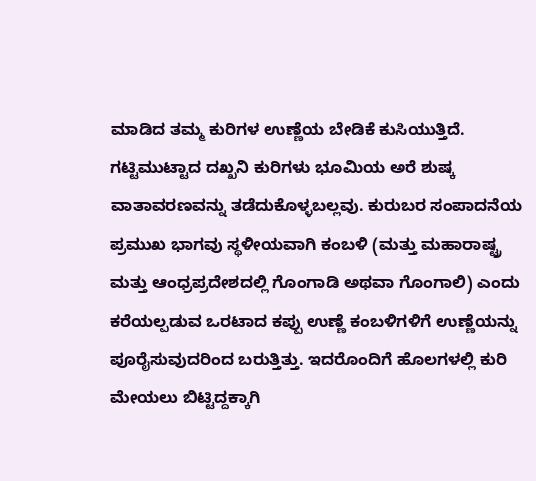ಮಾಡಿದ ತಮ್ಮ ಕುರಿಗಳ ಉಣ್ಣೆಯ ಬೇಡಿಕೆ ಕುಸಿಯುತ್ತಿದೆ. ಗಟ್ಟಿಮುಟ್ಟಾದ ದಖ್ಖನಿ ಕುರಿಗಳು ಭೂಮಿಯ ಅರೆ ಶುಷ್ಕ ವಾತಾವರಣವನ್ನು ತಡೆದುಕೊಳ್ಳಬಲ್ಲವು. ಕುರುಬರ ಸಂಪಾದನೆಯ ಪ್ರಮುಖ ಭಾಗವು ಸ್ಥಳೀಯವಾಗಿ ಕಂಬಳಿ (ಮತ್ತು ಮಹಾರಾಷ್ಟ್ರ ಮತ್ತು ಆಂಧ್ರಪ್ರದೇಶದಲ್ಲಿ ಗೊಂಗಾಡಿ ಅಥವಾ ಗೊಂಗಾಲಿ) ಎಂದು ಕರೆಯಲ್ಪಡುವ ಒರಟಾದ ಕಪ್ಪು ಉಣ್ಣೆ ಕಂಬಳಿಗಳಿಗೆ ಉಣ್ಣೆಯನ್ನು ಪೂರೈಸುವುದರಿಂದ ಬರುತ್ತಿತ್ತು. ಇದರೊಂದಿಗೆ ಹೊಲಗಳಲ್ಲಿ ಕುರಿ ಮೇಯಲು ಬಿಟ್ಟಿದ್ದಕ್ಕಾಗಿ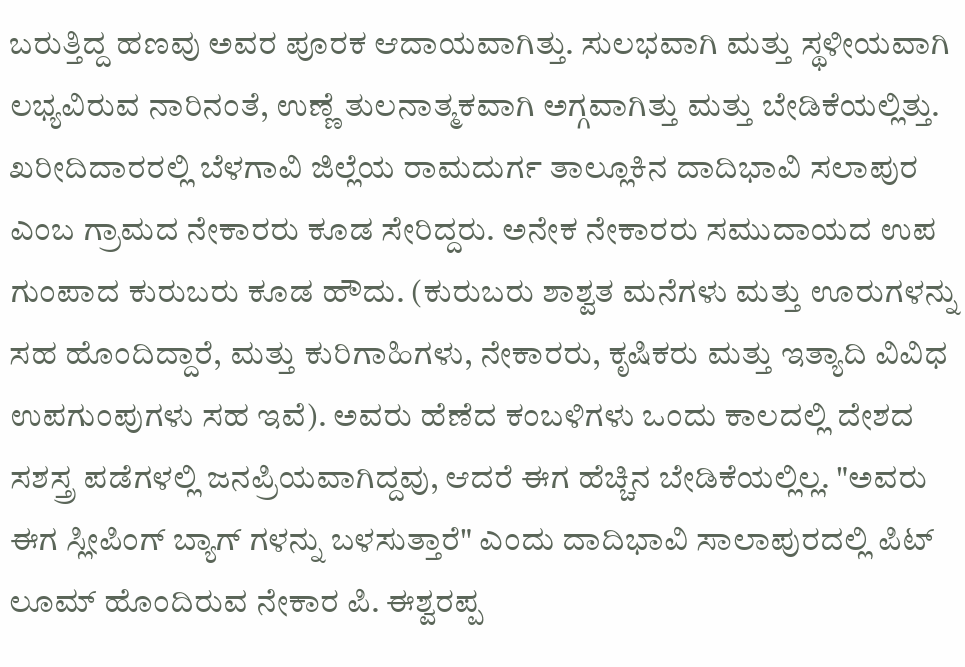ಬರುತ್ತಿದ್ದ ಹಣವು ಅವರ ಪೂರಕ ಆದಾಯವಾಗಿತ್ತು. ಸುಲಭವಾಗಿ ಮತ್ತು ಸ್ಥಳೀಯವಾಗಿ ಲಭ್ಯವಿರುವ ನಾರಿನಂತೆ, ಉಣ್ಣೆ ತುಲನಾತ್ಮಕವಾಗಿ ಅಗ್ಗವಾಗಿತ್ತು ಮತ್ತು ಬೇಡಿಕೆಯಲ್ಲಿತ್ತು.
ಖರೀದಿದಾರರಲ್ಲಿ ಬೆಳಗಾವಿ ಜಿಲ್ಲೆಯ ರಾಮದುರ್ಗ ತಾಲ್ಲೂಕಿನ ದಾದಿಭಾವಿ ಸಲಾಪುರ ಎಂಬ ಗ್ರಾಮದ ನೇಕಾರರು ಕೂಡ ಸೇರಿದ್ದರು. ಅನೇಕ ನೇಕಾರರು ಸಮುದಾಯದ ಉಪ ಗುಂಪಾದ ಕುರುಬರು ಕೂಡ ಹೌದು. (ಕುರುಬರು ಶಾಶ್ವತ ಮನೆಗಳು ಮತ್ತು ಊರುಗಳನ್ನು ಸಹ ಹೊಂದಿದ್ದಾರೆ, ಮತ್ತು ಕುರಿಗಾಹಿಗಳು, ನೇಕಾರರು, ಕೃಷಿಕರು ಮತ್ತು ಇತ್ಯಾದಿ ವಿವಿಧ ಉಪಗುಂಪುಗಳು ಸಹ ಇವೆ). ಅವರು ಹೆಣೆದ ಕಂಬಳಿಗಳು ಒಂದು ಕಾಲದಲ್ಲಿ ದೇಶದ ಸಶಸ್ತ್ರ ಪಡೆಗಳಲ್ಲಿ ಜನಪ್ರಿಯವಾಗಿದ್ದವು, ಆದರೆ ಈಗ ಹೆಚ್ಚಿನ ಬೇಡಿಕೆಯಲ್ಲಿಲ್ಲ. "ಅವರು ಈಗ ಸ್ಲೀಪಿಂಗ್ ಬ್ಯಾಗ್ ಗಳನ್ನು ಬಳಸುತ್ತಾರೆ" ಎಂದು ದಾದಿಭಾವಿ ಸಾಲಾಪುರದಲ್ಲಿ ಪಿಟ್ ಲೂಮ್ ಹೊಂದಿರುವ ನೇಕಾರ ಪಿ. ಈಶ್ವರಪ್ಪ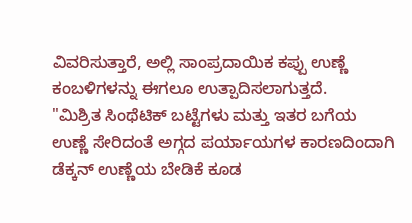ವಿವರಿಸುತ್ತಾರೆ, ಅಲ್ಲಿ ಸಾಂಪ್ರದಾಯಿಕ ಕಪ್ಪು ಉಣ್ಣೆ ಕಂಬಳಿಗಳನ್ನು ಈಗಲೂ ಉತ್ಪಾದಿಸಲಾಗುತ್ತದೆ.
"ಮಿಶ್ರಿತ ಸಿಂಥೆಟಿಕ್ ಬಟ್ಟೆಗಳು ಮತ್ತು ಇತರ ಬಗೆಯ ಉಣ್ಣೆ ಸೇರಿದಂತೆ ಅಗ್ಗದ ಪರ್ಯಾಯಗಳ ಕಾರಣದಿಂದಾಗಿ ಡೆಕ್ಕನ್ ಉಣ್ಣೆಯ ಬೇಡಿಕೆ ಕೂಡ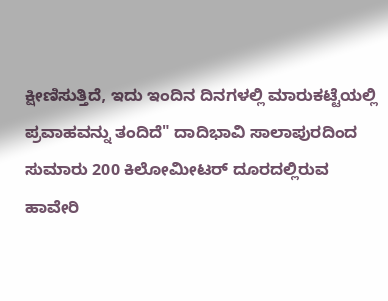ಕ್ಷೀಣಿಸುತ್ತಿದೆ, ಇದು ಇಂದಿನ ದಿನಗಳಲ್ಲಿ ಮಾರುಕಟ್ಟೆಯಲ್ಲಿ ಪ್ರವಾಹವನ್ನು ತಂದಿದೆ" ದಾದಿಭಾವಿ ಸಾಲಾಪುರದಿಂದ ಸುಮಾರು 200 ಕಿಲೋಮೀಟರ್ ದೂರದಲ್ಲಿರುವ ಹಾವೇರಿ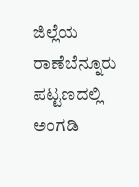ಜಿಲ್ಲೆಯ ರಾಣೆಬೆನ್ನೂರು ಪಟ್ಟಣದಲ್ಲಿ ಅಂಗಡಿ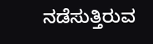ನಡೆಸುತ್ತಿರುವ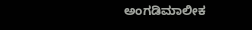ಅಂಗಡಿಮಾಲೀಕ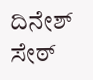ದಿನೇಶ್ ಸೇಠ್